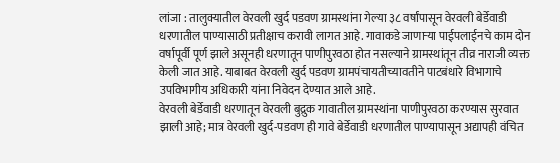लांजा : तालुक्यातील वेरवली खुर्द पडवण ग्रामस्थांना गेल्या ३८ वर्षांपासून वेरवली बेर्डेवाडी धरणातील पाण्यासाठी प्रतीक्षाच करावी लागत आहे. गावाकडे जाणाऱ्या पाईपलाईनचे काम दोन वर्षापूर्वी पूर्ण झाले असूनही धरणातून पाणीपुरवठा होत नसल्याने ग्रामस्थांतून तीव्र नाराजी व्यक्त केली जात आहे. याबाबत वेरवली खुर्द पडवण ग्रामपंचायतीच्यावतीने पाटबंधारे विभागाचे उपविभागीय अधिकारी यांना निवेदन देण्यात आले आहे.
वेरवली बेर्डेवाडी धरणातून वेरवली बुद्रुक गावातील ग्रामस्थांना पाणीपुरवठा करण्यास सुरवात झाली आहे; मात्र वेरवली खुर्द-पडवण ही गावे बेर्डेवाडी धरणातील पाण्यापासून अद्यापही वंचित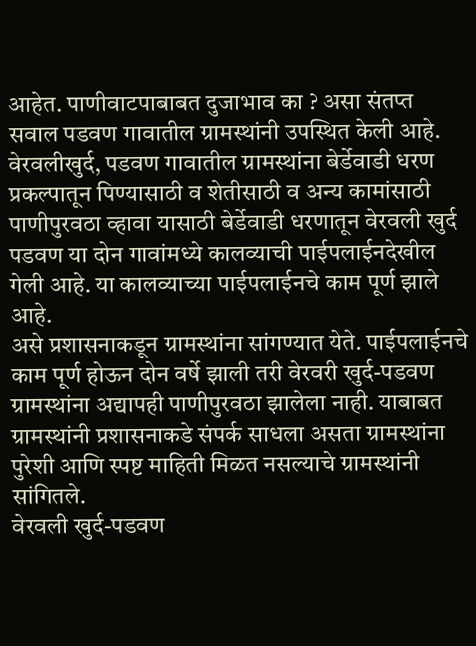आहेत. पाणीवाटपाबाबत दुजाभाव का ? असा संतप्त सवाल पडवण गावातील ग्रामस्थांनी उपस्थित केली आहे. वेरवलीखुर्द, पडवण गावातील ग्रामस्थांना बेर्डेवाडी धरण प्रकल्पातून पिण्यासाठी व शेतीसाठी व अन्य कामांसाठी पाणीपुरवठा व्हावा यासाठी बेर्डेवाडी धरणातून वेरवली खुर्द पडवण या दोन गावांमध्ये कालव्याची पाईपलाईनदेखील गेली आहे. या कालव्याच्या पाईपलाईनचे काम पूर्ण झाले आहे.
असे प्रशासनाकडून ग्रामस्थांना सांगण्यात येते. पाईपलाईनचे काम पूर्ण होऊन दोन वर्षे झाली तरी वेरवरी खुर्द-पडवण ग्रामस्थांना अद्यापही पाणीपुरवठा झालेला नाही. याबाबत ग्रामस्थांनी प्रशासनाकडे संपर्क साधला असता ग्रामस्थांना पुरेशी आणि स्पष्ट माहिती मिळत नसल्याचे ग्रामस्थांनी सांगितले.
वेरवली खुर्द-पडवण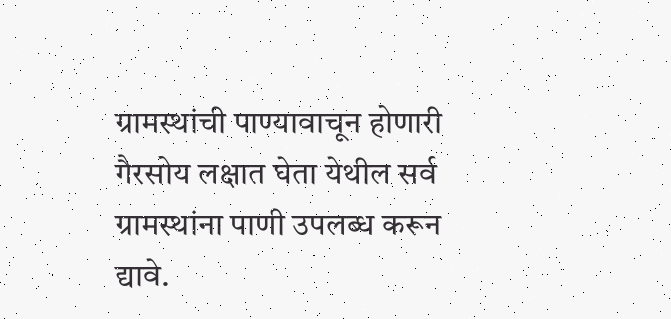ग्रामस्थांची पाण्यावाचून होणारी गैरसोय लक्षात घेता येथील सर्व ग्रामस्थांना पाणी उपलब्ध करून द्यावे.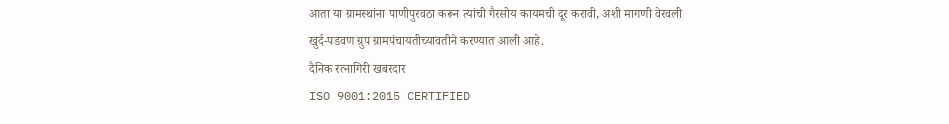आता या ग्रामस्थांना पाणीपुरवठा करून त्यांची गैरसोय कायमची दूर करावी, अशी मागणी वेरवली खुर्द-पडवण ग्रुप ग्रामपंचायतीच्यावतीने करण्यात आली आहे.
दैनिक रत्नागिरी खबरदार
ISO 9001:2015 CERTIFIED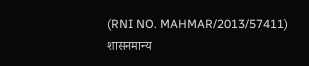(RNI NO. MAHMAR/2013/57411)
शासनमान्य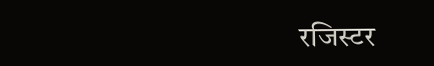रजिस्टर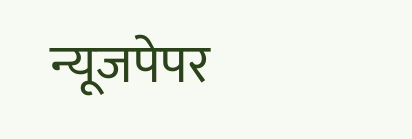न्यूजपेपर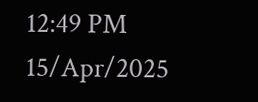12:49 PM 15/Apr/2025